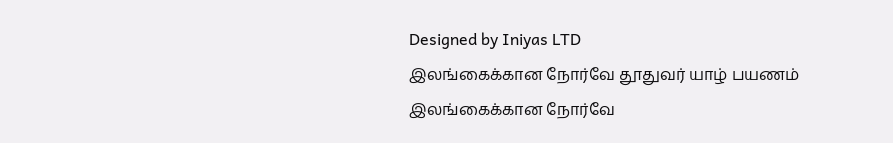Designed by Iniyas LTD
இலங்கைக்கான நோர்வே தூதுவர் யாழ் பயணம்
இலங்கைக்கான நோர்வே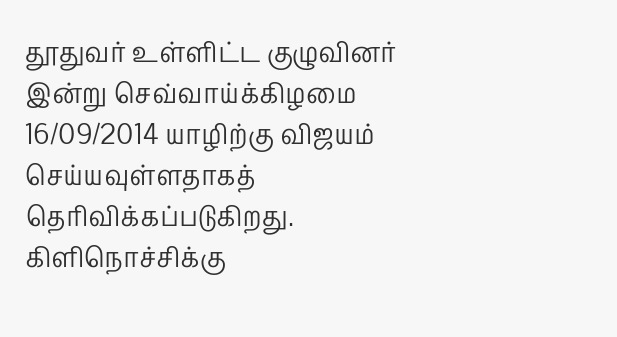தூதுவர் உள்ளிட்ட குழுவினர் இன்று செவ்வாய்க்கிழமை 16/09/2014 யாழிற்கு விஜயம் செய்யவுள்ளதாகத் தெரிவிக்கப்படுகிறது. கிளிநொச்சிக்கு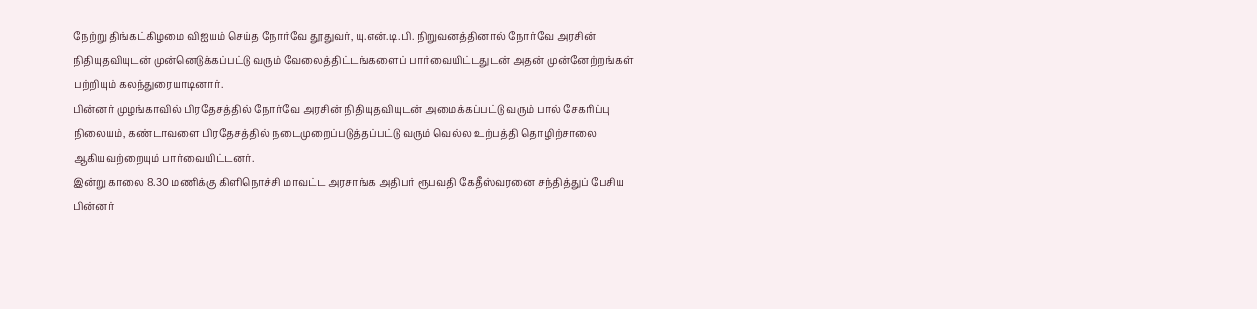நேற்று திங்கட்கிழமை விஐயம் செய்த நோர்வே தூதுவர், யு.என்.டி.பி. நிறுவனத்தினால் நோர்வே அரசின் நிதியுதவியுடன் முன்னெடுக்கப்பட்டு வரும் வேலைத்திட்டங்களைப் பார்வையிட்டதுடன் அதன் முன்னேற்றங்கள் பற்றியும் கலந்துரையாடினார்.
பின்னர் முழங்காவில் பிரதேசத்தில் நோர்வே அரசின் நிதியுதவியுடன் அமைக்கப்பட்டு வரும் பால் சேகரிப்பு நிலையம், கண்டாவளை பிரதேசத்தில் நடைமுறைப்படுத்தப்பட்டு வரும் வெல்ல உற்பத்தி தொழிற்சாலை ஆகியவற்றையும் பார்வையிட்டனர்.
இன்று காலை 8.30 மணிக்கு கிளிநொச்சி மாவட்ட அரசாங்க அதிபர் ரூபவதி கேதீஸ்வரனை சந்தித்துப் பேசிய பின்னர்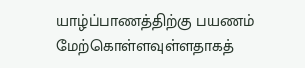யாழ்ப்பாணத்திற்கு பயணம் மேற்கொள்ளவுள்ளதாகத்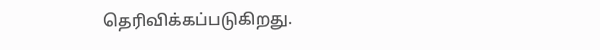தெரிவிக்கப்படுகிறது.